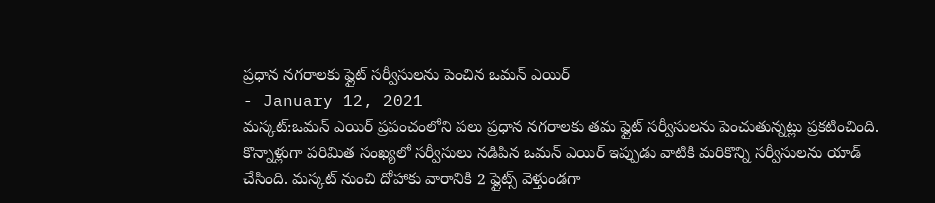ప్రధాన నగరాలకు ఫ్లైట్ సర్వీసులను పెంచిన ఒమన్ ఎయిర్
- January 12, 2021
మస్కట్:ఒమన్ ఎయిర్ ప్రపంచంలోని పలు ప్రధాన నగరాలకు తమ ఫ్లైట్ సర్వీసులను పెంచుతున్నట్లు ప్రకటించింది. కొన్నాళ్లుగా పరిమిత సంఖ్యలో సర్వీసులు నడిపిన ఒమన్ ఎయిర్ ఇప్పుడు వాటికి మరికొన్ని సర్వీసులను యాడ్ చేసింది. మస్కట్ నుంచి దోహాకు వారానికి 2 ఫ్లైట్స్ వెళ్తుండగా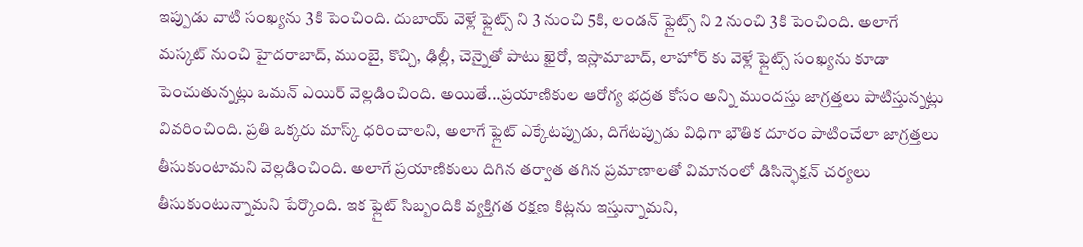ఇప్పుడు వాటి సంఖ్యను 3కి పెంచింది. దుబాయ్ వెళ్లే ఫ్లైట్స్ ని 3 నుంచి 5కి, లండన్ ఫ్లైట్స్ ని 2 నుంచి 3కి పెంచింది. అలాగే మస్కట్ నుంచి హైదరాబాద్, ముంబై, కొచ్చి, ఢిల్లీ, చెన్నైతో పాటు ఖైరో, ఇస్లామాబాద్, లాహోర్ కు వెళ్లే ఫ్లైట్స్ సంఖ్యను కూడా పెంచుతున్నట్లు ఒమన్ ఎయిర్ వెల్లడించింది. అయితే...ప్రయాణికుల ఆరోగ్య భద్రత కోసం అన్ని ముందస్తు జాగ్రత్తలు పాటిస్తున్నట్లు వివరించింది. ప్రతి ఒక్కరు మాస్క్ ధరించాలని, అలాగే ఫ్లైట్ ఎక్కేటప్పుడు, దిగేటప్పుడు విధిగా భౌతిక దూరం పాటించేలా జాగ్రత్తలు తీసుకుంటామని వెల్లడించింది. అలాగే ప్రయాణికులు దిగిన తర్వాత తగిన ప్రమాణాలతో విమానంలో డిసిన్ఫెక్షన్ చర్యలు తీసుకుంటున్నామని పేర్కొంది. ఇక ఫ్లైట్ సిబ్బందికి వ్యక్తిగత రక్షణ కిట్లను ఇస్తున్నామని,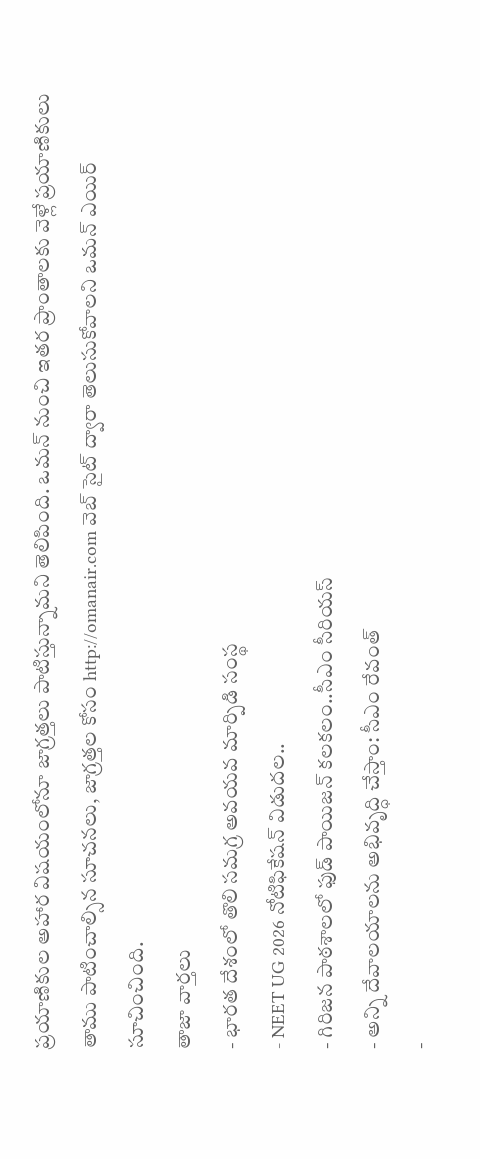ప్రయాణికుల అహార విషయంలోనూ జాగ్రత్తలు పాటిస్తున్నామని తెలిపింది. ఒమన్ నుంచి ఇతర ప్రాంతాలకు వెళ్లే ప్రయాణికులు తాము పాటించాల్సిన సూచనలు, జాగ్రత్తల కోసం http://omanair.com వెబ్ సైట్ ద్వారా తెలుసుకోవాలని ఒమన్ ఎయిర్ సూచించింది.
తాజా వార్తలు
- భారత దేశంలో తొలి సమగ్ర అవయవ మార్పిడి సంస్థ
- NEET UG 2026 నోటిఫికేషన్ విడుదల..
- గిరిజన పాఠశాలలో ఫుడ్ పాయిజన్ కలకలం..సీఎం సీరియస్
- అన్ని దేవాలయాలను అభివృద్ధి చేస్తాం: సీఎం రేవంత్
-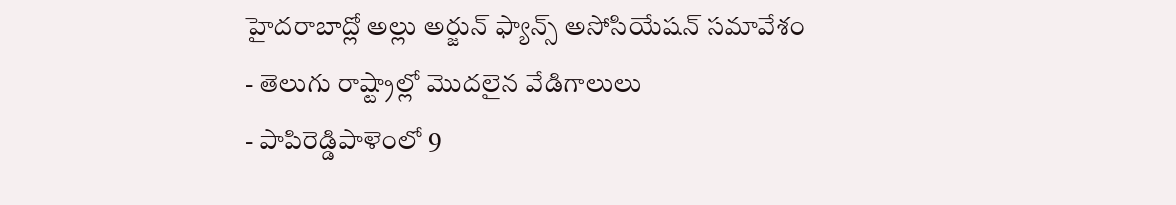హైదరాబాద్లో అల్లు అర్జున్ ఫ్యాన్స్ అసోసియేషన్ సమావేశం
- తెలుగు రాష్ట్రాల్లో మొదలైన వేడిగాలులు
- పాపిరెడ్డిపాళెంలో 9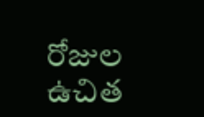రోజుల ఉచిత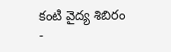కంటి వైద్య శిబిరం
-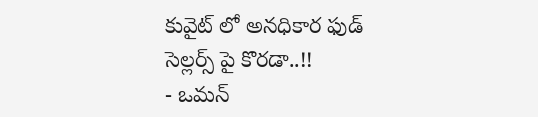కువైట్ లో అనధికార ఫుడ్ సెల్లర్స్ పై కొరడా..!!
- ఒమన్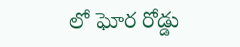లో ఘోర రోడ్డు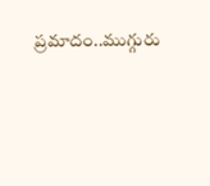ప్రమాదం..ముగ్గురు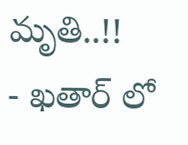మృతి..!!
- ఖతార్ లో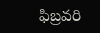ఫిబ్రవరి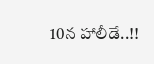10న హాలీడే..!!